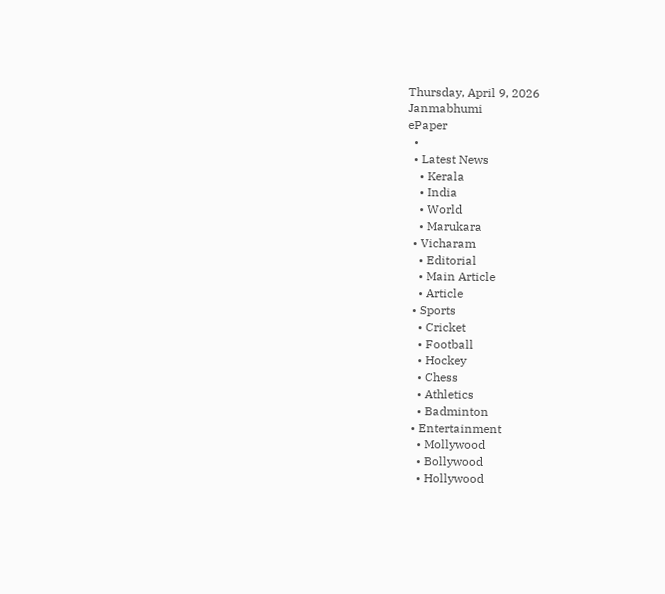Thursday, April 9, 2026
Janmabhumi
ePaper
  •
  • Latest News
    • Kerala
    • India
    • World
    • Marukara
  • Vicharam
    • Editorial
    • Main Article
    • Article
  • Sports
    • Cricket
    • Football
    • Hockey
    • Chess
    • Athletics
    • Badminton
  • Entertainment
    • Mollywood
    • Bollywood
    • Hollywood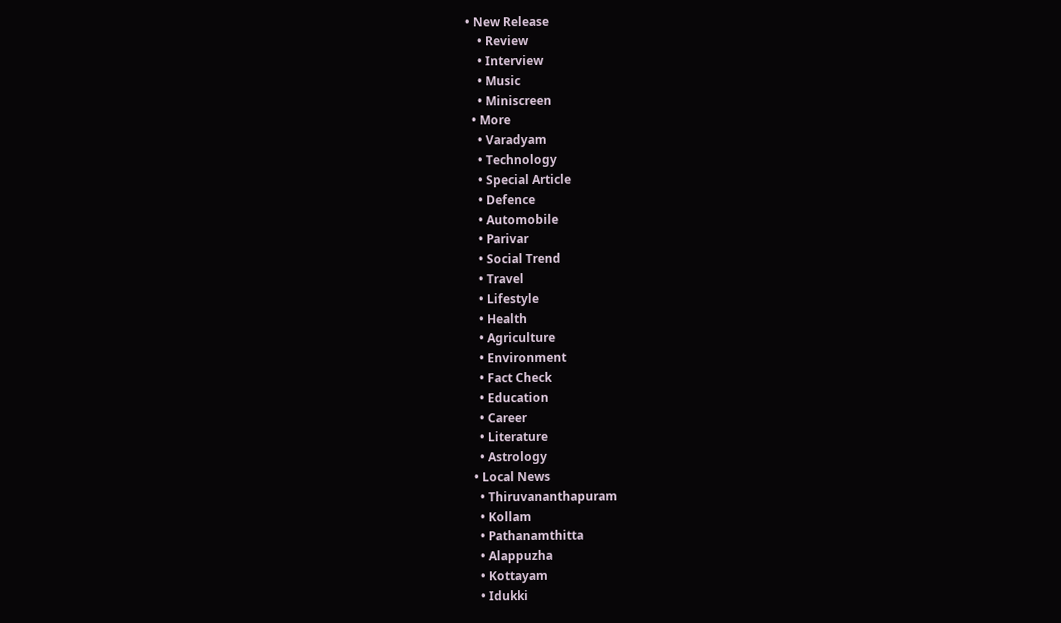• New Release
    • Review
    • Interview
    • Music
    • Miniscreen
  • More
    • Varadyam
    • Technology
    • Special Article
    • Defence
    • Automobile
    • Parivar
    • Social Trend
    • Travel
    • Lifestyle
    • Health
    • Agriculture
    • Environment
    • Fact Check
    • Education
    • Career
    • Literature
    • Astrology
  • Local News
    • Thiruvananthapuram
    • Kollam
    • Pathanamthitta
    • Alappuzha
    • Kottayam
    • Idukki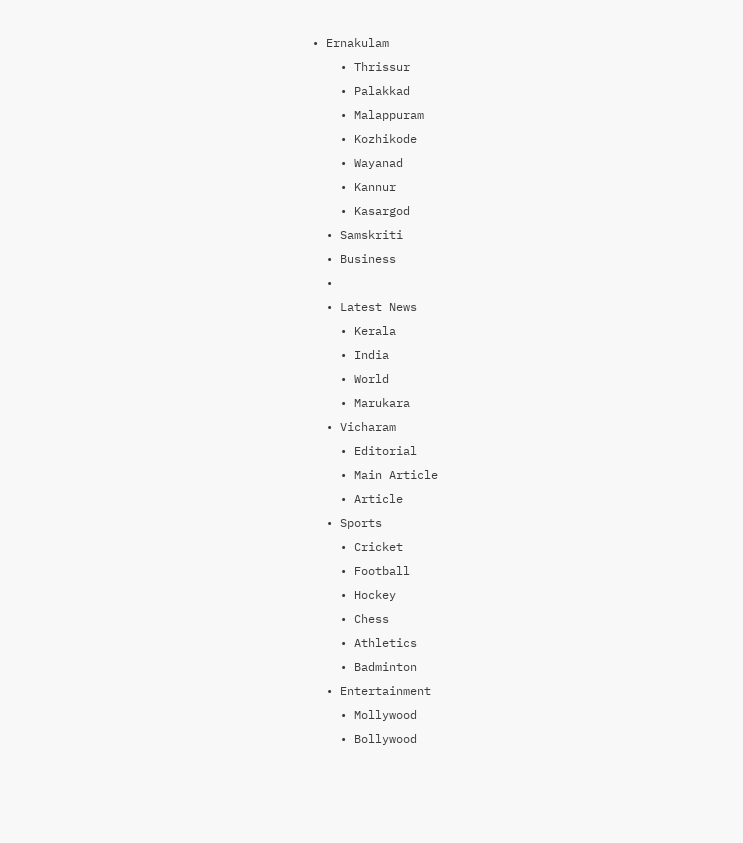• Ernakulam
    • Thrissur
    • Palakkad
    • Malappuram
    • Kozhikode
    • Wayanad
    • Kannur
    • Kasargod
  • Samskriti
  • Business
  •
  • Latest News
    • Kerala
    • India
    • World
    • Marukara
  • Vicharam
    • Editorial
    • Main Article
    • Article
  • Sports
    • Cricket
    • Football
    • Hockey
    • Chess
    • Athletics
    • Badminton
  • Entertainment
    • Mollywood
    • Bollywood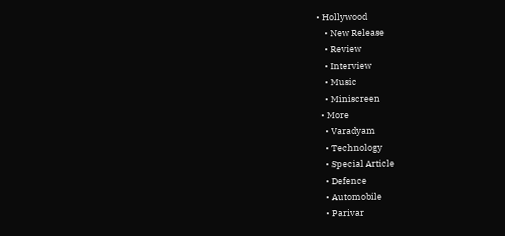• Hollywood
    • New Release
    • Review
    • Interview
    • Music
    • Miniscreen
  • More
    • Varadyam
    • Technology
    • Special Article
    • Defence
    • Automobile
    • Parivar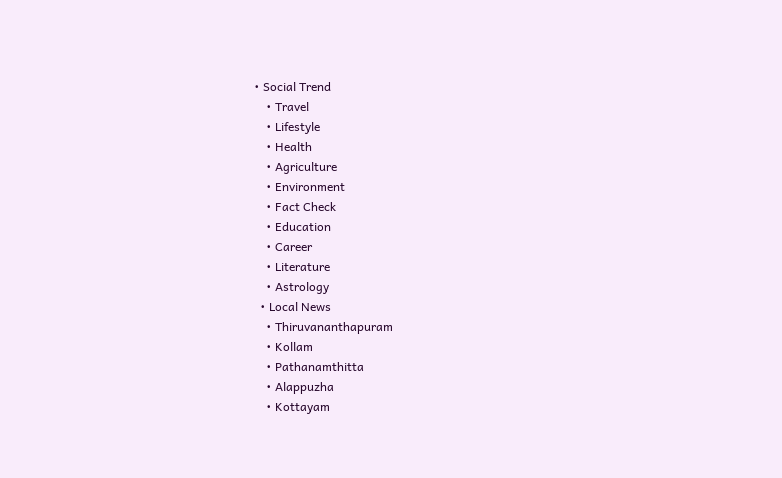• Social Trend
    • Travel
    • Lifestyle
    • Health
    • Agriculture
    • Environment
    • Fact Check
    • Education
    • Career
    • Literature
    • Astrology
  • Local News
    • Thiruvananthapuram
    • Kollam
    • Pathanamthitta
    • Alappuzha
    • Kottayam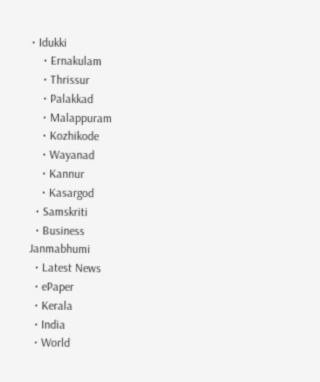• Idukki
    • Ernakulam
    • Thrissur
    • Palakkad
    • Malappuram
    • Kozhikode
    • Wayanad
    • Kannur
    • Kasargod
  • Samskriti
  • Business
Janmabhumi
  • Latest News
  • ePaper
  • Kerala
  • India
  • World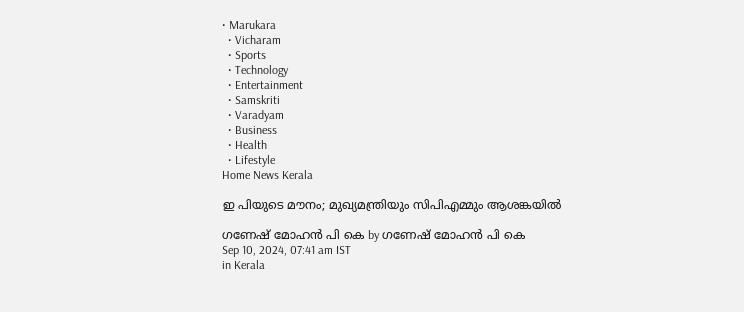• Marukara
  • Vicharam
  • Sports
  • Technology
  • Entertainment
  • Samskriti
  • Varadyam
  • Business
  • Health
  • Lifestyle
Home News Kerala

ഇ പിയുടെ മൗനം; മുഖ്യമന്ത്രിയും സിപിഎമ്മും ആശങ്കയില്‍

ഗണേഷ് മോഹന്‍ പി കെ by ഗണേഷ് മോഹന്‍ പി കെ
Sep 10, 2024, 07:41 am IST
in Kerala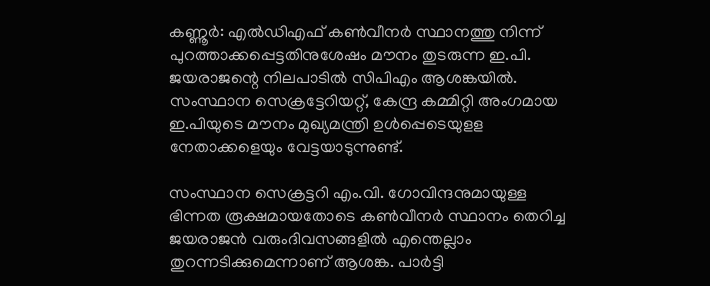കണ്ണൂര്‍: എല്‍ഡിഎഫ് കണ്‍വീനര്‍ സ്ഥാനത്തു നിന്ന് പുറത്താക്കപ്പെട്ടതിനുശേഷം മൗനം തുടരുന്ന ഇ.പി. ജയരാജന്റെ നിലപാടില്‍ സിപിഎം ആശങ്കയില്‍. സംസ്ഥാന സെക്രട്ടേറിയറ്റ്, കേന്ദ്ര കമ്മിറ്റി അംഗമായ ഇ.പിയുടെ മൗനം മുഖ്യമന്ത്രി ഉള്‍പ്പെടെയുളള നേതാക്കളെയും വേട്ടയാടുന്നുണ്ട്.

സംസ്ഥാന സെക്രട്ടറി എം.വി. ഗോവിന്ദനുമായുള്ള ഭിന്നത രൂക്ഷമായതോടെ കണ്‍വീനര്‍ സ്ഥാനം തെറിച്ച ജയരാജന്‍ വരുംദിവസങ്ങളില്‍ എന്തെല്ലാം തുറന്നടിക്കുമെന്നാണ് ആശങ്ക. പാര്‍ട്ടി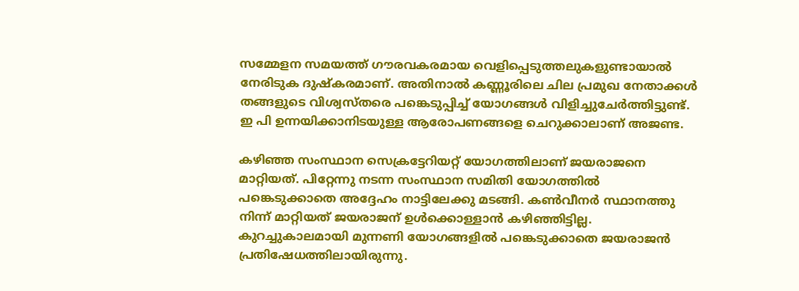സമ്മേളന സമയത്ത് ഗൗരവകരമായ വെളിപ്പെടുത്തലുകളുണ്ടായാല്‍ നേരിടുക ദുഷ്‌കരമാണ്. അതിനാല്‍ കണ്ണൂരിലെ ചില പ്രമുഖ നേതാക്കള്‍ തങ്ങളുടെ വിശ്വസ്തരെ പങ്കെടുപ്പിച്ച് യോഗങ്ങള്‍ വിളിച്ചുചേര്‍ത്തിട്ടുണ്ട്. ഇ പി ഉന്നയിക്കാനിടയുള്ള ആരോപണങ്ങളെ ചെറുക്കാലാണ് അജണ്ട.

കഴിഞ്ഞ സംസ്ഥാന സെക്രട്ടേറിയറ്റ് യോഗത്തിലാണ് ജയരാജനെ മാറ്റിയത്. പിറ്റേന്നു നടന്ന സംസ്ഥാന സമിതി യോഗത്തില്‍ പങ്കെടുക്കാതെ അദ്ദേഹം നാട്ടിലേക്കു മടങ്ങി. കണ്‍വീനര്‍ സ്ഥാനത്തു നിന്ന് മാറ്റിയത് ജയരാജന് ഉള്‍ക്കൊള്ളാന്‍ കഴിഞ്ഞിട്ടില്ല. കുറച്ചുകാലമായി മുന്നണി യോഗങ്ങളില്‍ പങ്കെടുക്കാതെ ജയരാജന്‍ പ്രതിഷേധത്തിലായിരുന്നു.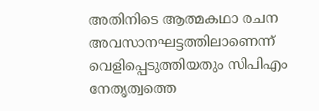അതിനിടെ ആത്മകഥാ രചന അവസാനഘട്ടത്തിലാണെന്ന് വെളിപ്പെടുത്തിയതും സിപിഎം നേതൃത്വത്തെ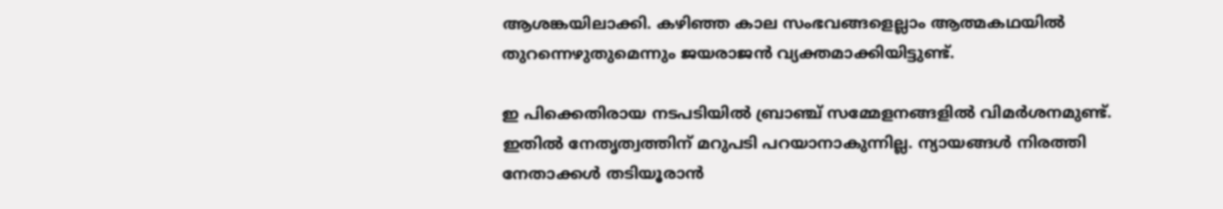ആശങ്കയിലാക്കി. കഴിഞ്ഞ കാല സംഭവങ്ങളെല്ലാം ആത്മകഥയില്‍ തുറന്നെഴുതുമെന്നും ജയരാജന്‍ വ്യക്തമാക്കിയിട്ടുണ്ട്.

ഇ പിക്കെതിരായ നടപടിയില്‍ ബ്രാഞ്ച് സമ്മേളനങ്ങളില്‍ വിമര്‍ശനമുണ്ട്. ഇതില്‍ നേതൃത്വത്തിന് മറുപടി പറയാനാകുന്നില്ല. ന്യായങ്ങള്‍ നിരത്തി നേതാക്കള്‍ തടിയൂരാന്‍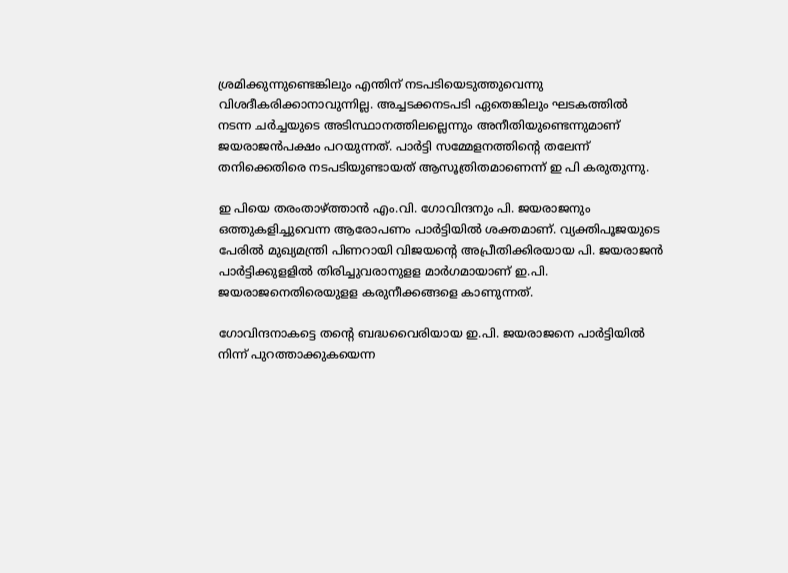ശ്രമിക്കുന്നുണ്ടെങ്കിലും എന്തിന് നടപടിയെടുത്തുവെന്നു വിശദീകരിക്കാനാവുന്നില്ല. അച്ചടക്കനടപടി ഏതെങ്കിലും ഘടകത്തില്‍ നടന്ന ചര്‍ച്ചയുടെ അടിസ്ഥാനത്തിലല്ലെന്നും അനീതിയുണ്ടെന്നുമാണ് ജയരാജന്‍പക്ഷം പറയുന്നത്. പാര്‍ട്ടി സമ്മേളനത്തിന്റെ തലേന്ന് തനിക്കെതിരെ നടപടിയുണ്ടായത് ആസൂത്രിതമാണെന്ന് ഇ പി കരുതുന്നു.

ഇ പിയെ തരംതാഴ്‌ത്താന്‍ എം.വി. ഗോവിന്ദനും പി. ജയരാജനും ഒത്തുകളിച്ചുവെന്ന ആരോപണം പാര്‍ട്ടിയില്‍ ശക്തമാണ്. വ്യക്തിപൂജയുടെ പേരില്‍ മുഖ്യമന്ത്രി പിണറായി വിജയന്റെ അപ്രീതിക്കിരയായ പി. ജയരാജന്‍ പാര്‍ട്ടിക്കുളളില്‍ തിരിച്ചുവരാനുളള മാര്‍ഗമായാണ് ഇ.പി. ജയരാജനെതിരെയുളള കരുനീക്കങ്ങളെ കാണുന്നത്.

ഗോവിന്ദനാകട്ടെ തന്റെ ബദ്ധവൈരിയായ ഇ.പി. ജയരാജനെ പാര്‍ട്ടിയില്‍ നിന്ന് പുറത്താക്കുകയെന്ന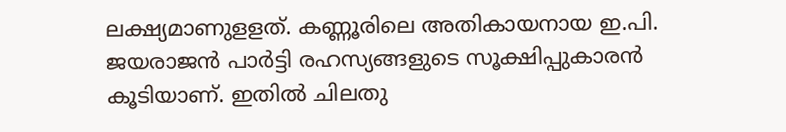ലക്ഷ്യമാണുളളത്. കണ്ണൂരിലെ അതികായനായ ഇ.പി. ജയരാജന്‍ പാര്‍ട്ടി രഹസ്യങ്ങളുടെ സൂക്ഷിപ്പുകാരന്‍ കൂടിയാണ്. ഇതില്‍ ചിലതു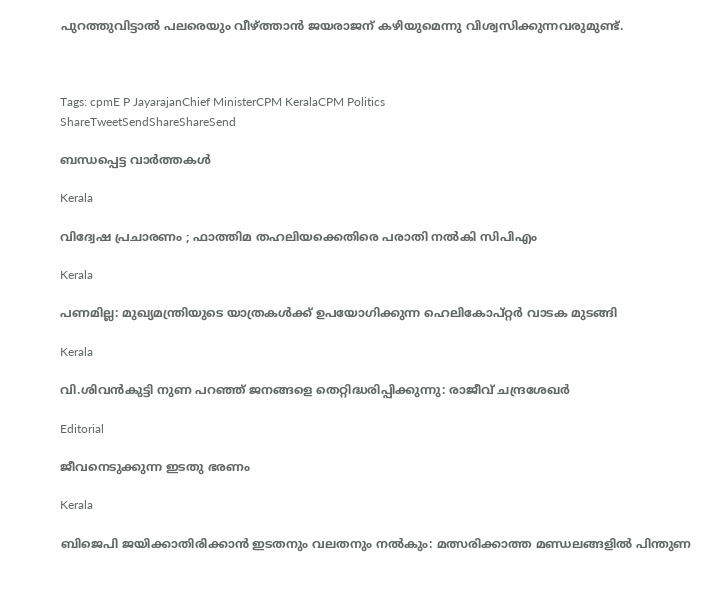പുറത്തുവിട്ടാല്‍ പലരെയും വീഴ്‌ത്താന്‍ ജയരാജന് കഴിയുമെന്നു വിശ്വസിക്കുന്നവരുമുണ്ട്.



Tags: cpmE P JayarajanChief MinisterCPM KeralaCPM Politics
ShareTweetSendShareShareSend

ബന്ധപ്പെട്ട വാര്‍ത്തകള്‍

Kerala

വിദ്വേഷ പ്രചാരണം ; ഫാത്തിമ തഹലിയക്കെതിരെ പരാതി നല്‍കി സിപിഎം

Kerala

പണമില്ല: മുഖ്യമന്ത്രിയുടെ യാത്രകള്‍ക്ക് ഉപയോഗിക്കുന്ന ഹെലികോപ്റ്റര്‍ വാടക മുടങ്ങി

Kerala

വി.ശിവന്‍കുട്ടി നുണ പറഞ്ഞ് ജനങ്ങളെ തെറ്റിദ്ധരിപ്പിക്കുന്നു: രാജീവ് ചന്ദ്രശേഖര്‍

Editorial

ജീവനെടുക്കുന്ന ഇടതു ഭരണം

Kerala

ബിജെപി ജയിക്കാതിരിക്കാൻ ഇടതനും വലതനും നൽകും: മത്സരിക്കാത്ത മണ്ഡലങ്ങളിൽ പിന്തുണ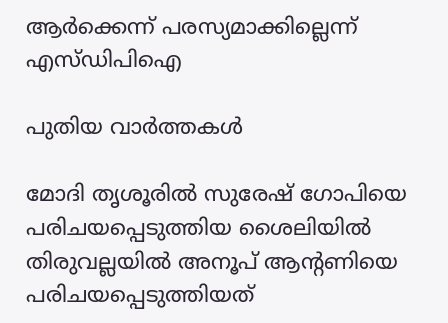ആർക്കെന്ന് പരസ്യമാക്കില്ലെന്ന് എസ്ഡിപിഐ

പുതിയ വാര്‍ത്തകള്‍

മോദി തൃശൂരില്‍ സുരേഷ് ഗോപിയെ പരിചയപ്പെടുത്തിയ ശൈലിയില്‍ തിരുവല്ലയില്‍ അനൂപ് ആന്‍റണിയെ പരിചയപ്പെടുത്തിയത്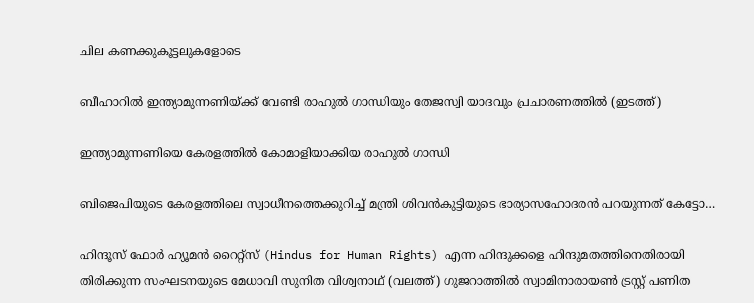ചില കണക്കുകൂട്ടലുകളോടെ

ബീഹാറില്‍ ഇന്ത്യാമുന്നണിയ്ക്ക് വേണ്ടി രാഹുല്‍ ഗാന്ധിയും തേജസ്വി യാദവും പ്രചാരണത്തില്‍ (ഇടത്ത്)

ഇന്ത്യാമുന്നണിയെ കേരളത്തില്‍ കോമാളിയാക്കിയ രാഹുല്‍ ഗാന്ധി

ബിജെപിയുടെ കേരളത്തിലെ സ്വാധീനത്തെക്കുറിച്ച് മന്ത്രി ശിവന്‍കുട്ടിയുടെ ഭാര്യാസഹോദരന്‍ പറയുന്നത് കേട്ടോ…

ഹിന്ദൂസ് ഫോര്‍ ഹ്യൂമന്‍ റൈറ്റ്സ് (Hindus for Human Rights) എന്ന ഹിന്ദുക്കളെ ഹിന്ദുമതത്തിനെതിരായി തിരിക്കുന്ന സംഘടനയുടെ മേധാവി സുനിത വിശ്വനാഥ് (വലത്ത്) ഗുജറാത്തില്‍ സ്വാമിനാരായണ്‍ ട്രസ്റ്റ് പണിത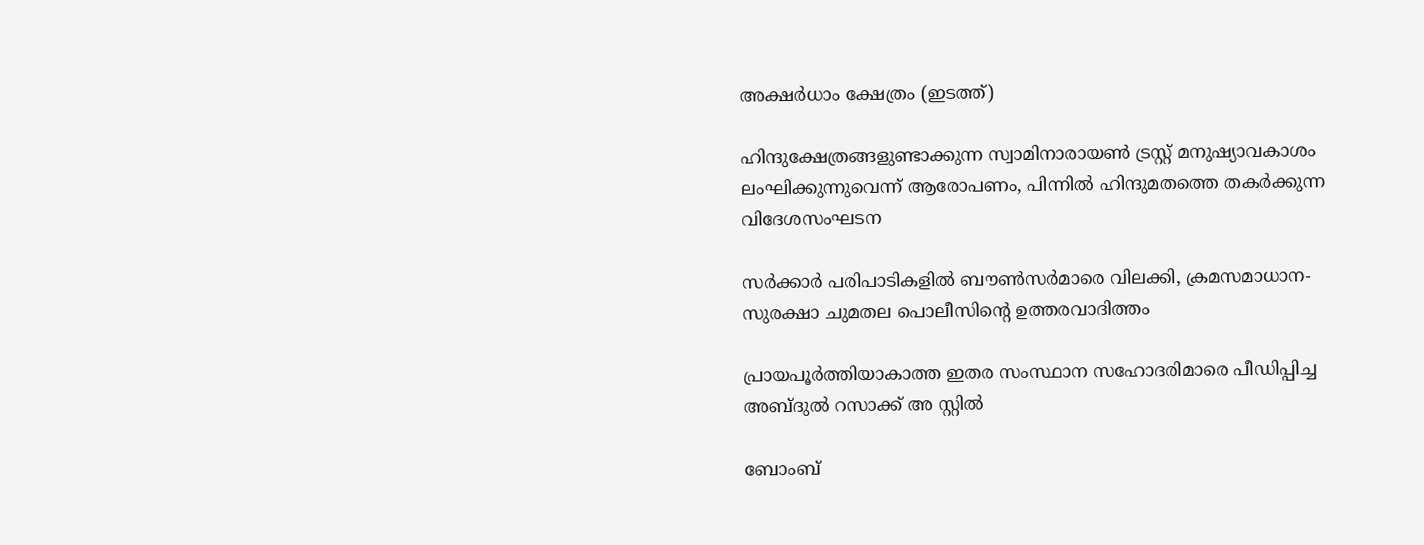അക്ഷര്‍ധാം ക്ഷേത്രം (ഇടത്ത്)

ഹിന്ദുക്ഷേത്രങ്ങളുണ്ടാക്കുന്ന സ്വാമിനാരായണ്‍ ട്രസ്റ്റ് മനുഷ്യാവകാശം ലംഘിക്കുന്നുവെന്ന് ആരോപണം, പിന്നില്‍ ഹിന്ദുമതത്തെ തകര്‍ക്കുന്ന വിദേശസംഘടന

സര്‍ക്കാര്‍ പരിപാടികളില്‍ ബൗണ്‍സര്‍മാരെ വിലക്കി, ക്രമസമാധാന-സുരക്ഷാ ചുമതല പൊലീസിന്റെ ഉത്തരവാദിത്തം

പ്രായപൂര്‍ത്തിയാകാത്ത ഇതര സംസ്ഥാന സഹോദരിമാരെ പീഡിപ്പിച്ച അബ്ദുല്‍ റസാക്ക് അ സ്റ്റില്‍

ബോംബ്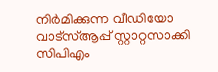നിര്‍മിക്കുന്ന വീഡിയോ വാട്‌സ്ആപ്പ് സ്റ്റാറ്റസാക്കി സിപിഎം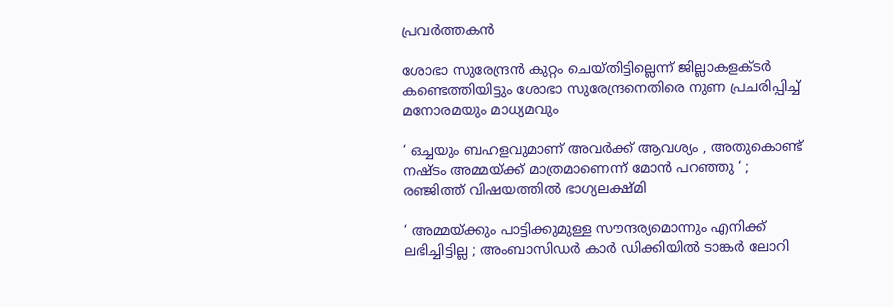പ്രവര്‍ത്തകന്‍

ശോഭാ സുരേന്ദ്രന്‍ കുറ്റം ചെയ്തിട്ടില്ലെന്ന് ജില്ലാകളക്ടര്‍ കണ്ടെത്തിയിട്ടും ശോഭാ സുരേന്ദ്രനെതിരെ നുണ പ്രചരിപ്പിച്ച് മനോരമയും മാധ്യമവും

‘ ഒച്ചയും ബഹളവുമാണ് അവർക്ക് ആവശ്യം , അതുകൊണ്ട് നഷ്ടം അമ്മയ്‌ക്ക് മാത്രമാണെന്ന് മോൻ പറഞ്ഞു ‘ ; രഞ്ജിത്ത് വിഷയത്തിൽ ഭാഗ്യലക്ഷ്മി

‘ അമ്മയ്‌ക്കും പാട്ടിക്കുമുള്ള സൗന്ദര്യമൊന്നും എനിക്ക് ലഭിച്ചിട്ടില്ല ; അംബാസിഡർ‌ കാർ ഡിക്കിയിൽ ടാങ്കർ ലോറി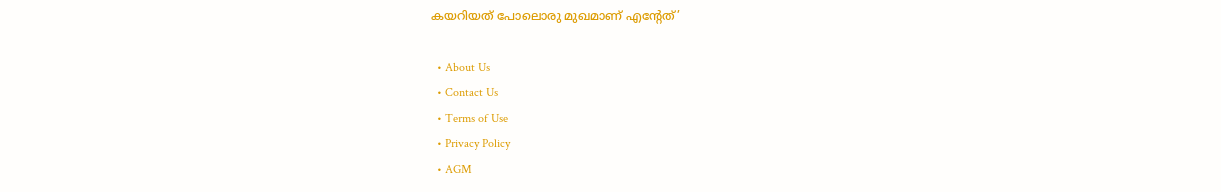കയറിയത് പോലൊരു മുഖമാണ് എന്റേത്’

  • About Us
  • Contact Us
  • Terms of Use
  • Privacy Policy
  • AGM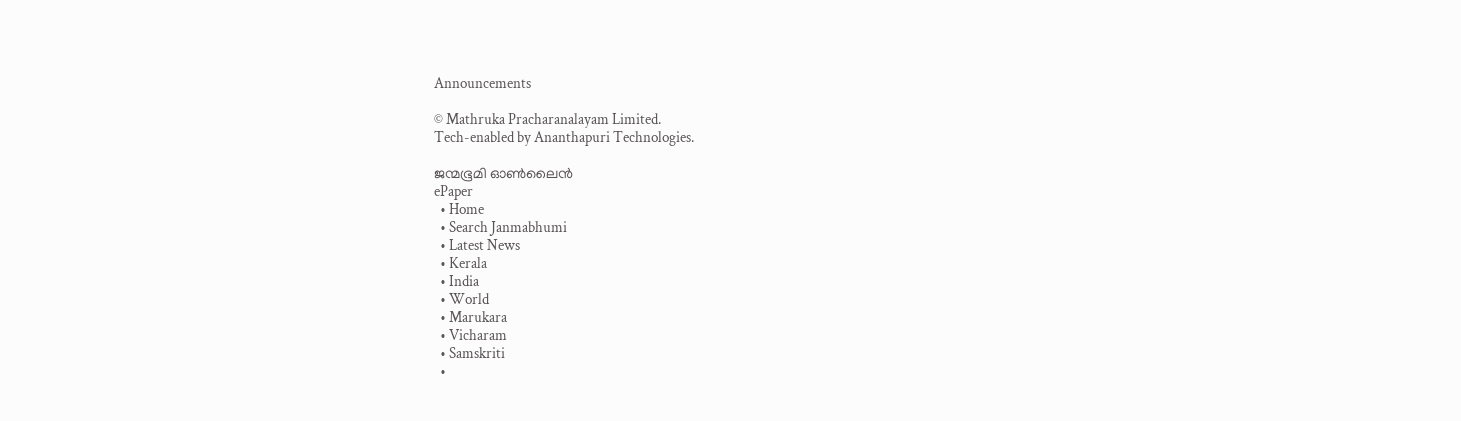Announcements

© Mathruka Pracharanalayam Limited.
Tech-enabled by Ananthapuri Technologies.

ജന്മഭൂമി ഓണ്‍ലൈന്‍
ePaper
  • Home
  • Search Janmabhumi
  • Latest News
  • Kerala
  • India
  • World
  • Marukara
  • Vicharam
  • Samskriti
  •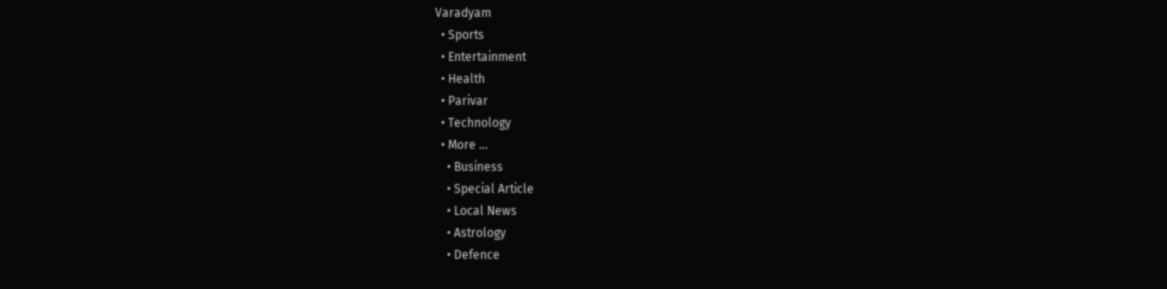Varadyam
  • Sports
  • Entertainment
  • Health
  • Parivar
  • Technology
  • More …
    • Business
    • Special Article
    • Local News
    • Astrology
    • Defence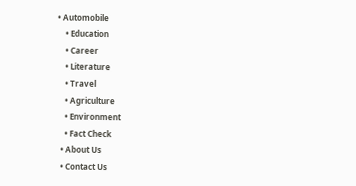• Automobile
    • Education
    • Career
    • Literature
    • Travel
    • Agriculture
    • Environment
    • Fact Check
  • About Us
  • Contact Us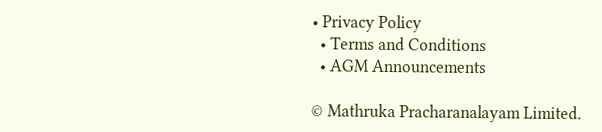• Privacy Policy
  • Terms and Conditions
  • AGM Announcements

© Mathruka Pracharanalayam Limited.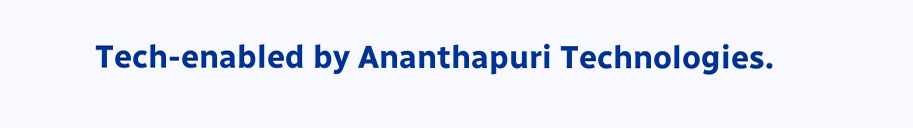Tech-enabled by Ananthapuri Technologies.